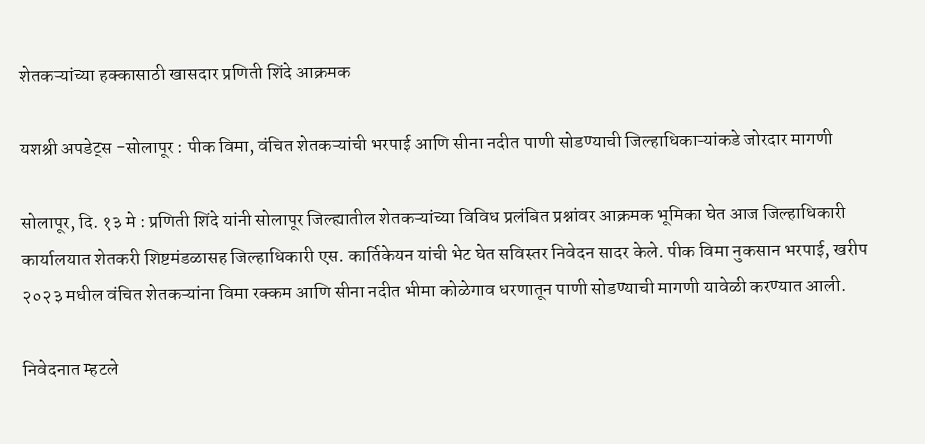शेतकऱ्यांच्या हक्कासाठी खासदार प्रणिती शिंदे आक्रमक

यशश्री अपडेट्स -सोलापूर : पीक विमा, वंचित शेतकऱ्यांची भरपाई आणि सीना नदीत पाणी सोडण्याची जिल्हाधिकाऱ्यांकडे जोरदार मागणी

सोलापूर, दि. १३ मे : प्रणिती शिंदे यांनी सोलापूर जिल्ह्यातील शेतकऱ्यांच्या विविध प्रलंबित प्रश्नांवर आक्रमक भूमिका घेत आज जिल्हाधिकारी कार्यालयात शेतकरी शिष्टमंडळासह जिल्हाधिकारी एस. कार्तिकेयन यांची भेट घेत सविस्तर निवेदन सादर केले. पीक विमा नुकसान भरपाई, खरीप २०२३ मधील वंचित शेतकऱ्यांना विमा रक्कम आणि सीना नदीत भीमा कोळेगाव धरणातून पाणी सोडण्याची मागणी यावेळी करण्यात आली.

निवेदनात म्हटले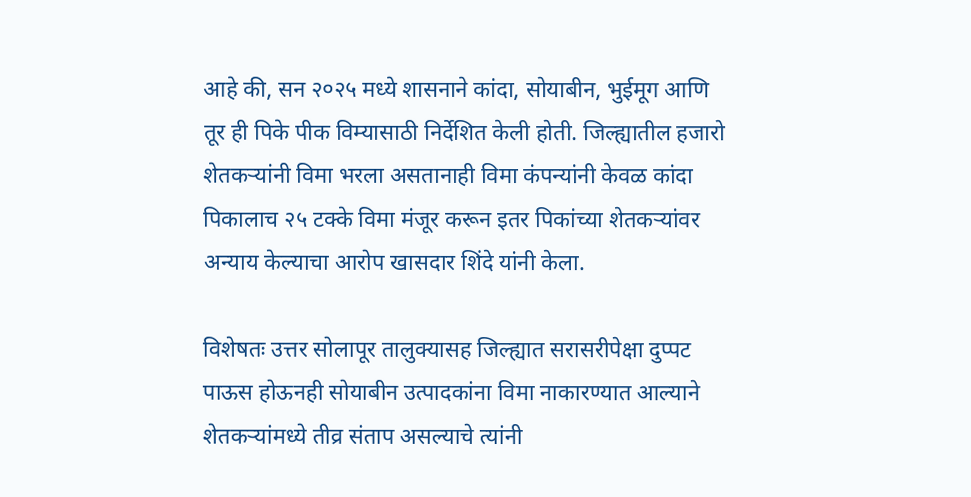आहे की, सन २०२५ मध्ये शासनाने कांदा, सोयाबीन, भुईमूग आणि तूर ही पिके पीक विम्यासाठी निर्देशित केली होती. जिल्ह्यातील हजारो शेतकऱ्यांनी विमा भरला असतानाही विमा कंपन्यांनी केवळ कांदा पिकालाच २५ टक्के विमा मंजूर करून इतर पिकांच्या शेतकऱ्यांवर अन्याय केल्याचा आरोप खासदार शिंदे यांनी केला.

विशेषतः उत्तर सोलापूर तालुक्यासह जिल्ह्यात सरासरीपेक्षा दुप्पट पाऊस होऊनही सोयाबीन उत्पादकांना विमा नाकारण्यात आल्याने शेतकऱ्यांमध्ये तीव्र संताप असल्याचे त्यांनी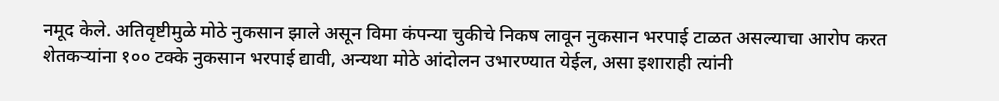नमूद केले. अतिवृष्टीमुळे मोठे नुकसान झाले असून विमा कंपन्या चुकीचे निकष लावून नुकसान भरपाई टाळत असल्याचा आरोप करत शेतकऱ्यांना १०० टक्के नुकसान भरपाई द्यावी, अन्यथा मोठे आंदोलन उभारण्यात येईल, असा इशाराही त्यांनी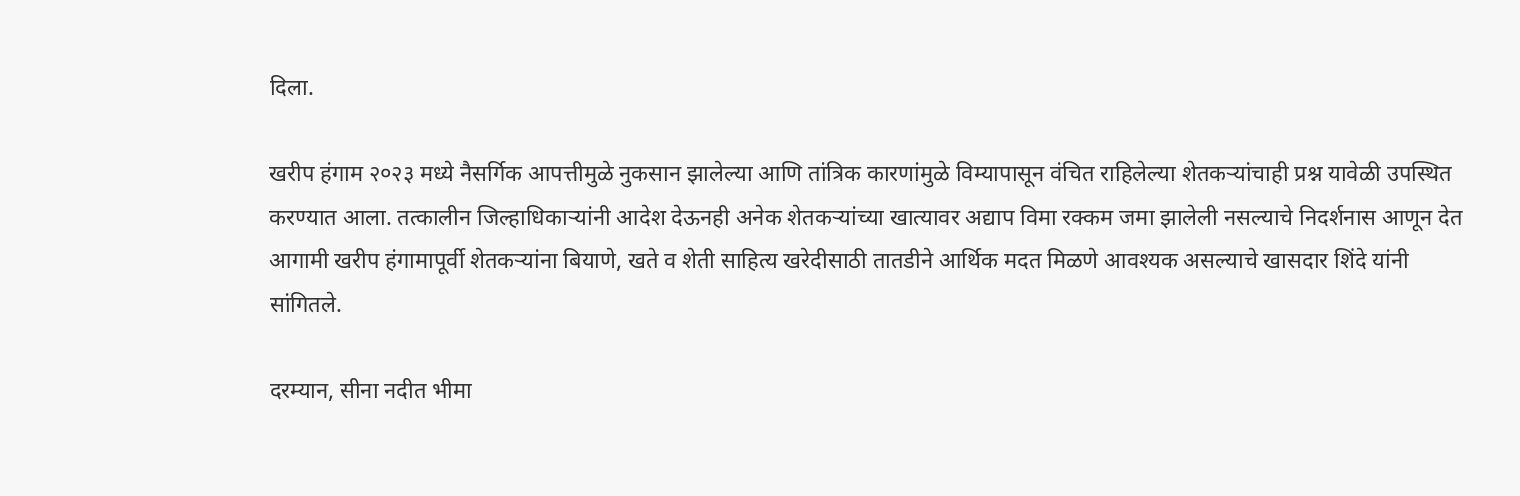दिला.

खरीप हंगाम २०२३ मध्ये नैसर्गिक आपत्तीमुळे नुकसान झालेल्या आणि तांत्रिक कारणांमुळे विम्यापासून वंचित राहिलेल्या शेतकऱ्यांचाही प्रश्न यावेळी उपस्थित करण्यात आला. तत्कालीन जिल्हाधिकाऱ्यांनी आदेश देऊनही अनेक शेतकऱ्यांच्या खात्यावर अद्याप विमा रक्कम जमा झालेली नसल्याचे निदर्शनास आणून देत आगामी खरीप हंगामापूर्वी शेतकऱ्यांना बियाणे, खते व शेती साहित्य खरेदीसाठी तातडीने आर्थिक मदत मिळणे आवश्यक असल्याचे खासदार शिंदे यांनी सांगितले.

दरम्यान, सीना नदीत भीमा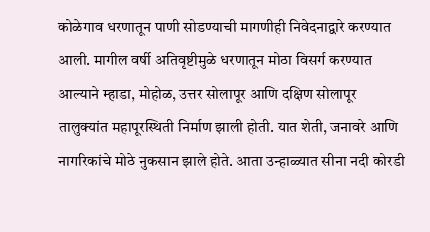कोळेगाव धरणातून पाणी सोडण्याची मागणीही निवेदनाद्वारे करण्यात आली. मागील वर्षी अतिवृष्टीमुळे धरणातून मोठा विसर्ग करण्यात आल्याने म्हाडा, मोहोळ, उत्तर सोलापूर आणि दक्षिण सोलापूर तालुक्यांत महापूरस्थिती निर्माण झाली होती. यात शेती, जनावरे आणि नागरिकांचे मोठे नुकसान झाले होते. आता उन्हाळ्यात सीना नदी कोरडी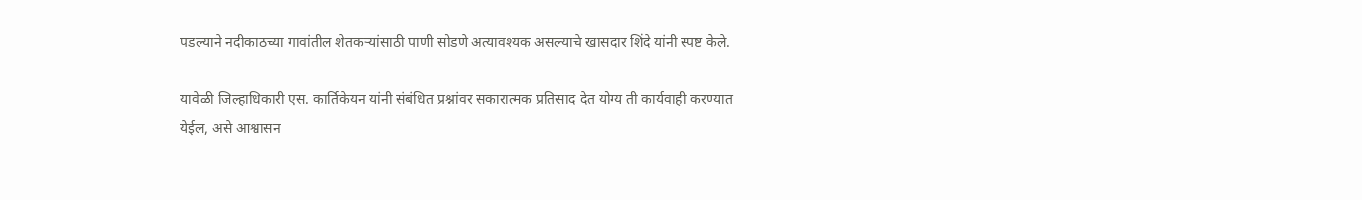पडल्याने नदीकाठच्या गावांतील शेतकऱ्यांसाठी पाणी सोडणे अत्यावश्यक असल्याचे खासदार शिंदे यांनी स्पष्ट केले.

यावेळी जिल्हाधिकारी एस. कार्तिकेयन यांनी संबंधित प्रश्नांवर सकारात्मक प्रतिसाद देत योग्य ती कार्यवाही करण्यात येईल, असे आश्वासन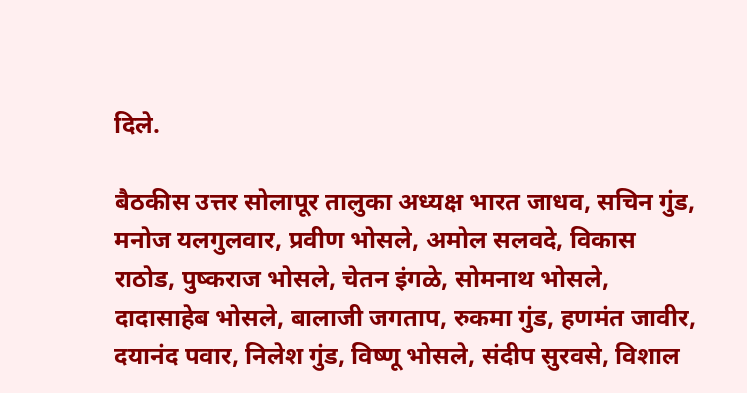दिले.

बैठकीस उत्तर सोलापूर तालुका अध्यक्ष भारत जाधव, सचिन गुंड, मनोज यलगुलवार, प्रवीण भोसले, अमोल सलवदे, विकास राठोड, पुष्कराज भोसले, चेतन इंगळे, सोमनाथ भोसले, दादासाहेब भोसले, बालाजी जगताप, रुकमा गुंड, हणमंत जावीर, दयानंद पवार, निलेश गुंड, विष्णू भोसले, संदीप सुरवसे, विशाल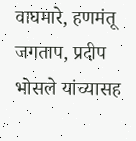वाघमारे, हणमंतू जगताप, प्रदीप भोसले यांच्यासह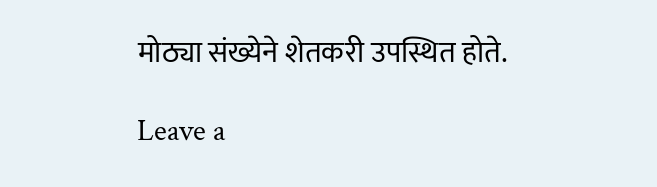मोठ्या संख्येने शेतकरी उपस्थित होते.

Leave a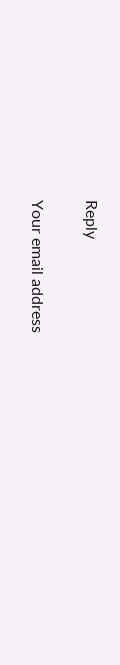Reply

Your email address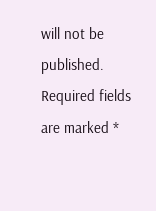will not be published. Required fields are marked *